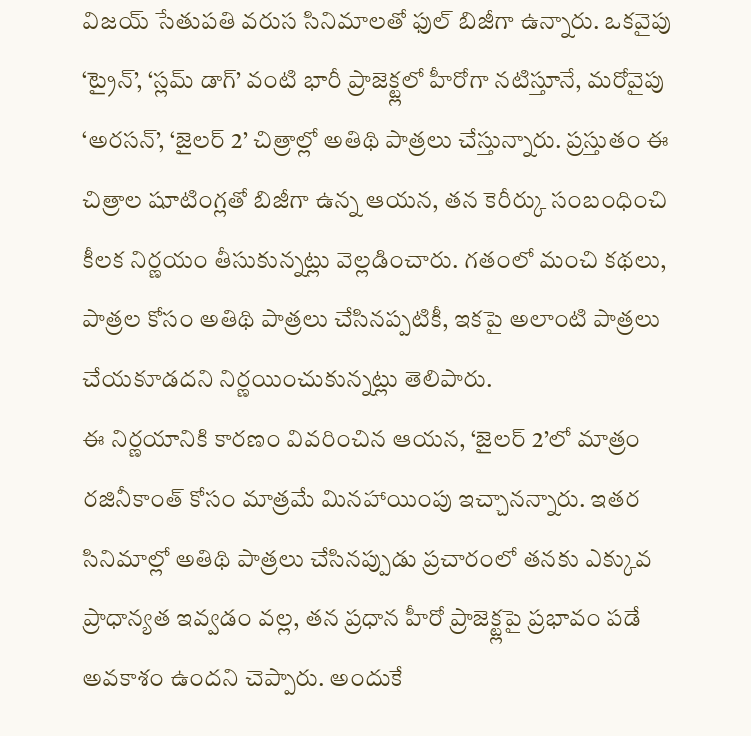విజయ్ సేతుపతి వరుస సినిమాలతో ఫుల్ బిజీగా ఉన్నారు. ఒకవైపు ‘ట్రైన్’, ‘స్లమ్ డాగ్’ వంటి భారీ ప్రాజెక్ట్లలో హీరోగా నటిస్తూనే, మరోవైపు ‘అరసన్’, ‘జైలర్ 2’ చిత్రాల్లో అతిథి పాత్రలు చేస్తున్నారు. ప్రస్తుతం ఈ చిత్రాల షూటింగ్లతో బిజీగా ఉన్న ఆయన, తన కెరీర్కు సంబంధించి కీలక నిర్ణయం తీసుకున్నట్లు వెల్లడించారు. గతంలో మంచి కథలు, పాత్రల కోసం అతిథి పాత్రలు చేసినప్పటికీ, ఇకపై అలాంటి పాత్రలు చేయకూడదని నిర్ణయించుకున్నట్లు తెలిపారు.
ఈ నిర్ణయానికి కారణం వివరించిన ఆయన, ‘జైలర్ 2’లో మాత్రం రజినీకాంత్ కోసం మాత్రమే మినహాయింపు ఇచ్చానన్నారు. ఇతర సినిమాల్లో అతిథి పాత్రలు చేసినప్పుడు ప్రచారంలో తనకు ఎక్కువ ప్రాధాన్యత ఇవ్వడం వల్ల, తన ప్రధాన హీరో ప్రాజెక్ట్లపై ప్రభావం పడే అవకాశం ఉందని చెప్పారు. అందుకే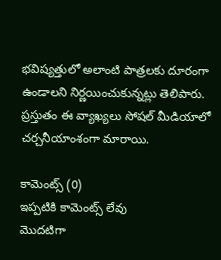భవిష్యత్తులో అలాంటి పాత్రలకు దూరంగా ఉండాలని నిర్ణయించుకున్నట్లు తెలిపారు. ప్రస్తుతం ఈ వ్యాఖ్యలు సోషల్ మీడియాలో చర్చనీయాంశంగా మారాయి.

కామెంట్స్ (0)
ఇప్పటికి కామెంట్స్ లేవు
మొదటిగా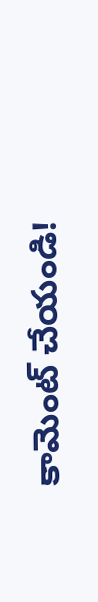కామెంట్ చేయండి!